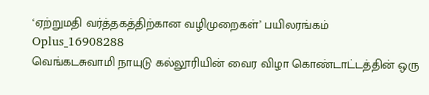‘ஏற்றுமதி வர்த்தகத்திற்கான வழிமுறைகள்’ பயிலரங்கம்
Oplus_16908288
வெங்கடசுவாமி நாயுடு கல்லூரியின் வைர விழா கொண்டாட்டத்தின் ஒரு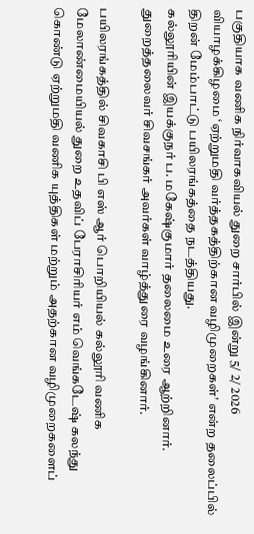பகுதியாக வணிக நிர்வாகவியல் துறை சார்பில் இன்று 5/ 2/ 2026 வியாழக்கிழமை ‘ஏற்றுமதி வர்த்தகத்திற்கான வழிமுறைகள்’ என்ற தலைப்பில் திறன் மேம்பாட்டு பயிலரங்கத்தை நடத்தியது.
கல்லூரியின் இயக்குநர் ப. மகேஷ்குமார் தலைமை உரை ஆற்றினார். துறைத்தலைவர் சிவசங்கர் அவர்கள் வாழ்த்துரை வழங்கினார்.

பயிலரங்கத்தில் சிவகாசி பி எஸ் ஆர் பொறியியல் கல்லூரி வணிக மேலாண்மையியல் துறை உதவிப் பேராசிரியர் எம் வெங்கடேஷ் கலந்து கொண்டு ஏற்றுமதி வணிக யுத்திகள் மற்றும் அதற்கான வழிமுறைகளைப்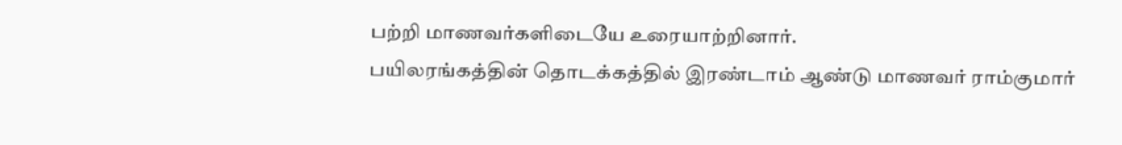பற்றி மாணவர்களிடையே உரையாற்றினார்.
பயிலரங்கத்தின் தொடக்கத்தில் இரண்டாம் ஆண்டு மாணவர் ராம்குமார்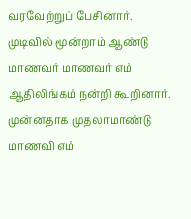வரவேற்றுப் பேசினார். முடிவில் மூன்றாம் ஆண்டு மாணவர் மாணவர் எம் ஆதிலிங்கம் நன்றி கூறினார். முன்னதாக முதலாமாண்டு மாணவி எம்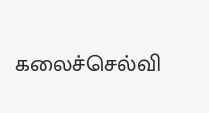கலைச்செல்வி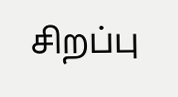சிறப்பு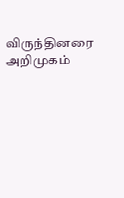விருந்தினரை அறிமுகம்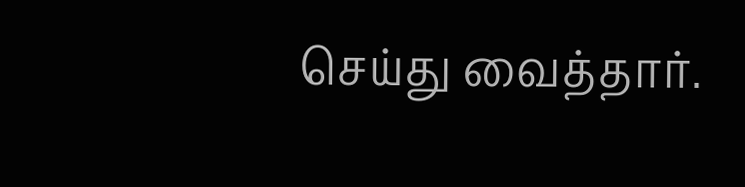செய்து வைத்தார்.